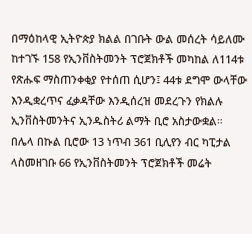በማዕከላዊ ኢትዮጵያ ክልል በገቡት ውል መሰረት ሳይለሙ ከተገኙ 158 የኢንቨስትመንት ፕሮጀክቶች መካከል ለ114ቱ የጽሑፍ ማስጠንቀቂያ የተሰጠ ሲሆን፤ 44ቱ ደግሞ ውላቸው እንዲቋረጥና ፈቃዳቸው እንዲሰረዝ መደረጉን የክልሉ ኢንቨስትመንትና ኢንዱስትሪ ልማት ቢሮ አስታውቋል።
በሌላ በኩል ቢሮው 13 ነጥብ 361 ቢሊየን ብር ካፒታል ላስመዘገቡ 66 የኢንቨስትመንት ፕሮጀክቶች መሬት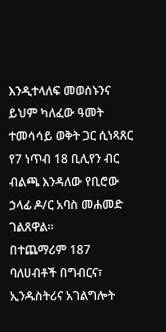እንዲተላለፍ መወሰኑንና ይህም ካለፈው ዓመት ተመሳሳይ ወቅት ጋር ሲነጻጸር የ7 ነጥብ 18 ቢሊየን ብር ብልጫ እንዳለው የቢሮው ኃላፊ ዶ/ር አባስ መሐመድ ገልጸዋል።
በተጨማሪም 187 ባለሀብቶች በግብርና፣ ኢንዱስትሪና አገልግሎት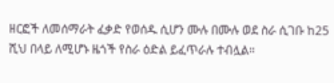ዘርፎች ለመሰማራት ፈቃድ የወሰዱ ሲሆን ሙሉ በሙሉ ወደ ስራ ሲገቡ ከ25 ሺህ በላይ ለሚሆኑ ዜጎች የስራ ዕድል ይፈጥራሉ ተብሏል።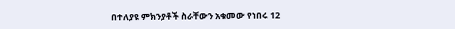በተለያዩ ምክንያቶች ስራቸውን አቁመው የነበሩ 12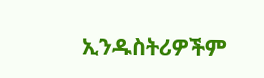ኢንዱስትሪዎችም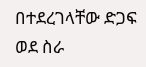በተደረገላቸው ድጋፍ ወደ ስራ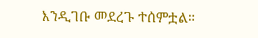እንዲገቡ መደረጉ ተሰምቷል።